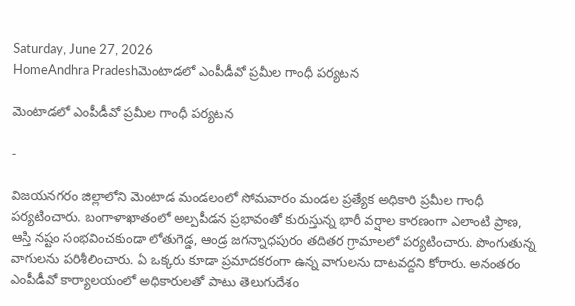Saturday, June 27, 2026
HomeAndhra Pradeshమెంటాడలో ఎంపీడీవో ప్రమీల గాంధీ పర్యటన

మెంటాడలో ఎంపీడీవో ప్రమీల గాంధీ పర్యటన

-

విజయనగరం జిల్లాలోని మెంటాడ మండలంలో సోమవారం మండల ప్రత్యేక అధికారి ప్రమీల గాంధీ పర్యటించారు. బంగాళాఖాతంలో అల్పపీడన ప్రభావంతో కురుస్తున్న భారీ వర్షాల కారణంగా ఎలాంటి ప్రాణ, ఆస్తి నష్టం సంభవించకుండా లోతుగెడ్డ, ఆండ్ర జగన్నాధపురం తదితర గ్రామాలలో పర్యటించారు. పొంగుతున్న వాగులను పరిశీలించారు. ఏ ఒక్కరు కూడా ప్రమాదకరంగా ఉన్న వాగులను దాటవద్దని కోరారు. అనంతరం ఎంపీడీవో కార్యాలయంలో అధికారులతో పాటు తెలుగుదేశం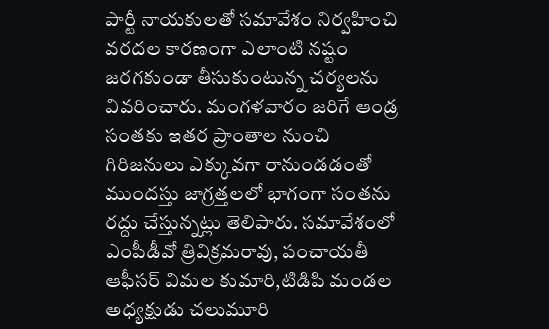పార్టీ నాయకులతో సమావేశం నిర్వహించి వరదల కారణంగా ఎలాంటి నష్టం జరగకుండా తీసుకుంటున్న చర్యలను వివరించారు. మంగళవారం జరిగే ఆండ్ర సంతకు ఇతర ప్రాంతాల నుంచి గిరిజనులు ఎక్కువగా రానుండడంతో ముందస్తు జాగ్రత్తలలో భాగంగా సంతను రద్దు చేస్తున్నట్లు తెలిపారు. సమావేశంలో ఎంపీడీవో త్రివిక్రమరావు, పంచాయతీ ఆఫీసర్ విమల కుమారి,టిడిపి మండల అధ్యక్షుడు చలుమూరి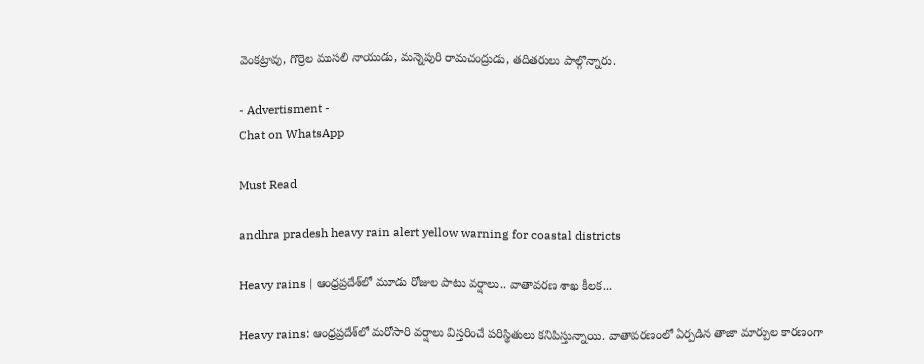వెంకట్రావు, గొర్రెల ముసలి నాయుడు, మన్నెపురి రామచంద్రుడు, తదితరులు పాల్గొన్నారు.

- Advertisment -
Chat on WhatsApp

Must Read

andhra pradesh heavy rain alert yellow warning for coastal districts

Heavy rains | ఆంధ్రప్రదేశ్‌లో మూడు రోజుల పాటు వర్షాలు.. వాతావరణ శాఖ కీలక...

Heavy rains: ఆంధ్రప్రదేశ్‌లో మరోసారి వర్షాలు విస్తరించే పరిస్థితులు కనిపిస్తున్నాయి. వాతావరణంలో ఏర్పడిన తాజా మార్పుల కారణంగా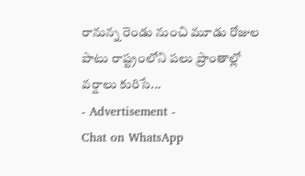రానున్న రెండు నుంచి మూడు రోజుల పాటు రాష్ట్రంలోని పలు ప్రాంతాల్లో వర్షాలు కురిసే...
- Advertisement -
Chat on WhatsApp